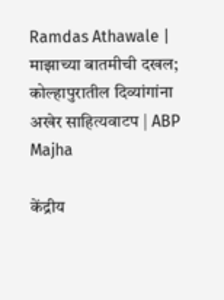Ramdas Athawale | माझाच्या बातमीची दखल; कोल्हापुरातील दिव्यांगांना अखेर साहित्यवाटप | ABP Majha

केंद्रीय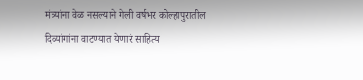मंत्र्यांना वेळ नसल्याने गेली वर्षभर कोल्हापुरातील दिव्यांगांना वाटण्यात येणारं साहित्य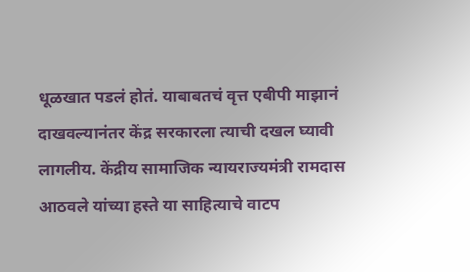धूळखात पडलं होतं. याबाबतचं वृत्त एबीपी माझानं दाखवल्यानंतर केंद्र सरकारला त्याची दखल घ्यावी लागलीय. केंद्रीय सामाजिक न्यायराज्यमंत्री रामदास आठवले यांच्या हस्ते या साहित्याचे वाटप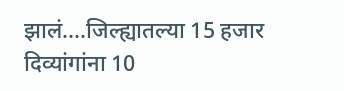झालं....जिल्ह्यातल्या 15 हजार दिव्यांगांना 10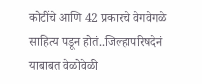कोटींचे आणि 42 प्रकारचे वेगवेगळे साहित्य पडून होतं..जिल्हापरिषदेनं याबाबत वेळोवेळी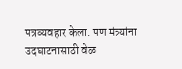पत्रव्यवहार केला. पण मंत्र्यांना उदघाटनासाठी वेळ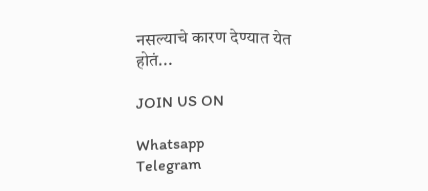नसल्याचे कारण देण्यात येत होतं...

JOIN US ON

Whatsapp
Telegram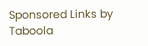Sponsored Links by Taboola